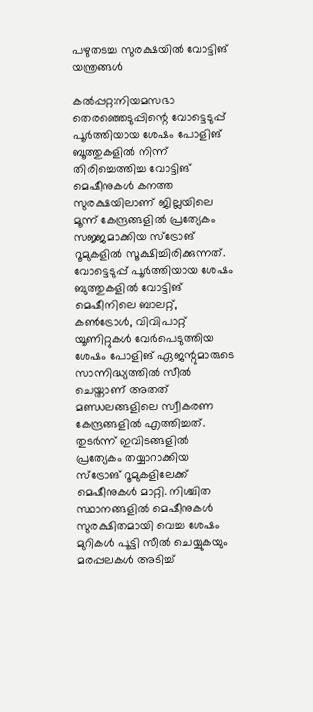പഴുതടച്ച സുരക്ഷയിൽ വോട്ടിങ് യന്ത്രങ്ങൾ

കൽപ്പറ്റ:നിയമസഭാ തെരഞ്ഞെടുപ്പിന്റെ വോട്ടെടുപ്പ് പൂർത്തിയായ ശേഷം പോളിങ് ബൂത്തുകളിൽ നിന്ന് തിരിച്ചെത്തിച്ച വോട്ടിങ് മെഷീനുകൾ കനത്ത സുരക്ഷയിലാണ് ജില്ലയിലെ മൂന്ന് കേന്ദ്രങ്ങളിൽ പ്രത്യേകം സജ്ജമാക്കിയ സ്ട്രോങ് റൂമുകളിൽ സൂക്ഷിച്ചിരിക്കുന്നത്. വോട്ടെടുപ്പ് പൂർത്തിയായ ശേഷം ബുത്തുകളിൽ വോട്ടിങ് മെഷീനിലെ ബാലറ്റ്, കൺട്രോൾ, വിവിപാറ്റ് യൂണിറ്റുകൾ വേർപെടുത്തിയ ശേഷം പോളിങ് ഏജന്റുമാരുടെ സാന്നിദ്ധ്യത്തിൽ സീൽ ചെയ്താണ് അതത് മണ്ഡലങ്ങളിലെ സ്വീകരണ കേന്ദ്രങ്ങളിൽ എത്തിച്ചത്. തുടർന്ന് ഇവിടങ്ങളിൽ പ്രത്യേകം തയ്യാറാക്കിയ സ്ട്രോങ് റൂമുകളിലേക്ക് മെഷീനുകൾ മാറ്റി. നിശ്ചിത സ്ഥാനങ്ങളിൽ മെഷീനുകൾ സുരക്ഷിതമായി വെച്ച ശേഷം മുറികൾ പൂട്ടി സീൽ ചെയ്യുകയും മരപ്പലകൾ അടിച്ച്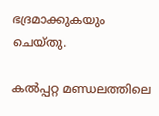ഭദ്രമാക്കുകയും ചെയ്തു.

കൽപ്പറ്റ മണ്ഡലത്തിലെ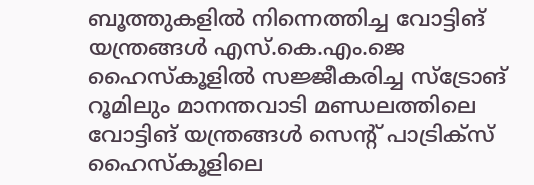ബൂത്തുകളിൽ നിന്നെത്തിച്ച വോട്ടിങ് യന്ത്രങ്ങൾ എസ്.കെ.എം.ജെ ഹൈസ്‍കൂളിൽ സജ്ജീകരിച്ച സ്ട്രോങ് റൂമിലും മാനന്തവാടി മണ്ഡലത്തിലെ വോട്ടിങ് യന്ത്രങ്ങൾ സെന്റ് പാട്രിക്സ് ഹൈസ്‍കൂളിലെ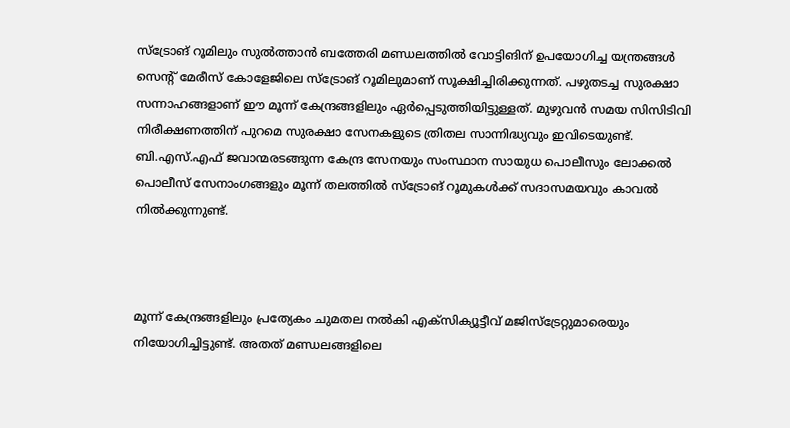സ്ട്രോങ് റൂമിലും സുൽത്താൻ ബത്തേരി മണ്ഡലത്തിൽ വോട്ടിങിന് ഉപയോഗിച്ച യന്ത്രങ്ങൾ സെന്റ് മേരീസ് കോളേജിലെ സ്ട്രോങ് റൂമിലുമാണ് സൂക്ഷിച്ചിരിക്കുന്നത്. പഴുതടച്ച സുരക്ഷാ സന്നാഹങ്ങളാണ് ഈ മൂന്ന് കേന്ദ്രങ്ങളിലും ഏർപ്പെടുത്തിയിട്ടുള്ളത്. മുഴുവൻ സമയ സിസിടിവി നിരീക്ഷണത്തിന് പുറമെ സുരക്ഷാ സേനകളുടെ ത്രിതല സാന്നിദ്ധ്യവും ഇവിടെയുണ്ട്. ബി.എസ്.എഫ് ജവാന്മരടങ്ങുന്ന കേന്ദ്ര സേനയും സംസ്ഥാന സായുധ പൊലീസും ലോക്കൽ പൊലീസ് സേനാംഗങ്ങളും മൂന്ന് തലത്തിൽ സ്ട്രോങ് റൂമുകൾക്ക് സദാസമയവും കാവൽ നിൽക്കുന്നുണ്ട്.



മൂന്ന് കേന്ദ്രങ്ങളിലും പ്രത്യേകം ചുമതല നൽകി എക്സിക്യൂട്ടീവ് മജിസ്ട്രേറ്റുമാരെയും നിയോഗിച്ചിട്ടുണ്ട്. അതത് മണ്ഡലങ്ങളിലെ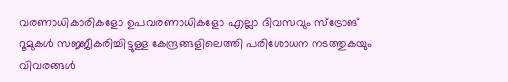വരണാധികാരികളോ ഉപവരണാധികളോ എല്ലാ ദിവസവും സ്ട്രോങ് റൂമുകൾ സജ്ജീകരിച്ചിട്ടുള്ള കേന്ദ്രങ്ങളിലെത്തി പരിശോധന നടത്തുകയും വിവരങ്ങൾ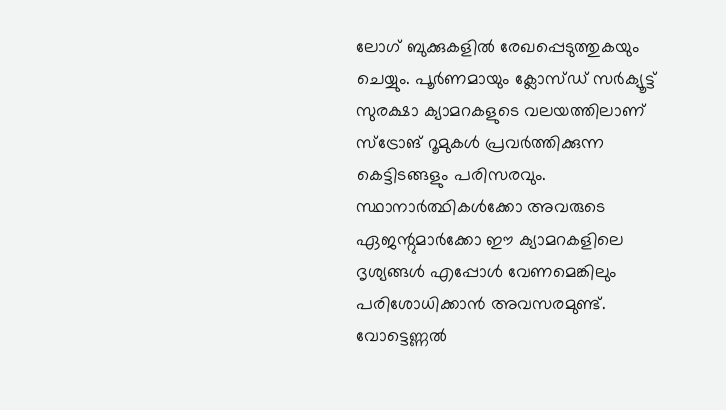ലോഗ് ബുക്കുകളിൽ രേഖപ്പെടുത്തുകയും ചെയ്യും. പൂർണമായും ക്ലോസ്ഡ് സർക്യൂട്ട് സുരക്ഷാ ക്യാമറകളുടെ വലയത്തിലാണ് സ്ട്രോങ് റൂമുകൾ പ്രവർത്തിക്കുന്ന കെട്ടിടങ്ങളും പരിസരവും. സ്ഥാനാർത്ഥികൾക്കോ അവരുടെ ഏജന്റുമാർക്കോ ഈ ക്യാമറകളിലെ ദൃശ്യങ്ങൾ എപ്പോൾ വേണമെങ്കിലും പരിശോധിക്കാൻ അവസരമുണ്ട്. വോട്ടെണ്ണല്‍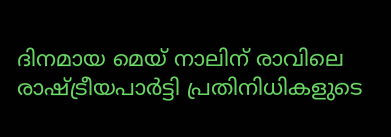ദിനമായ മെയ് നാലിന് രാവിലെ രാഷ്ട്രീയപാര്‍ട്ടി പ്രതിനിധികളുടെ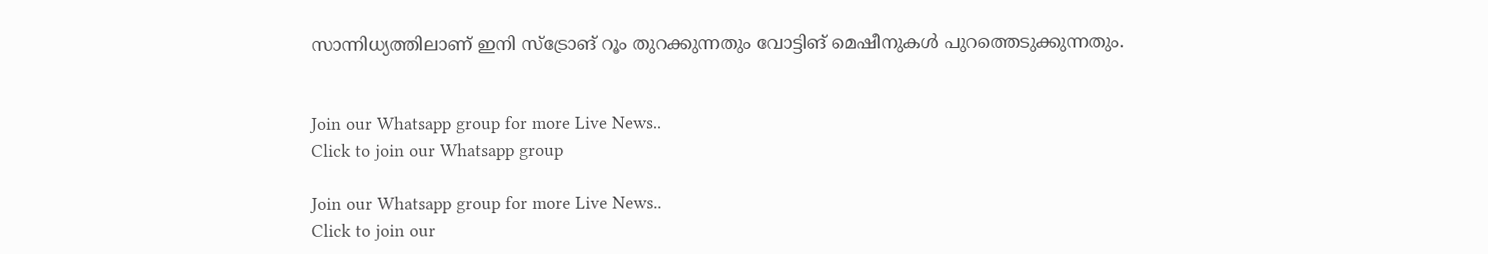സാന്നിധ്യത്തിലാണ് ഇനി സ്ട്രോങ് റൂം തുറക്കുന്നതും വോട്ടിങ് മെഷീനുകൾ പുറത്തെടുക്കുന്നതും.


Join our Whatsapp group for more Live News..
Click to join our Whatsapp group

Join our Whatsapp group for more Live News..
Click to join our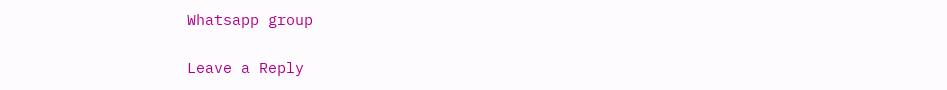Whatsapp group

Leave a Reply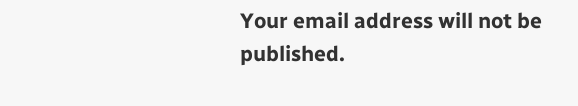Your email address will not be published.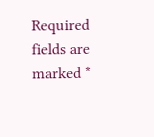Required fields are marked *